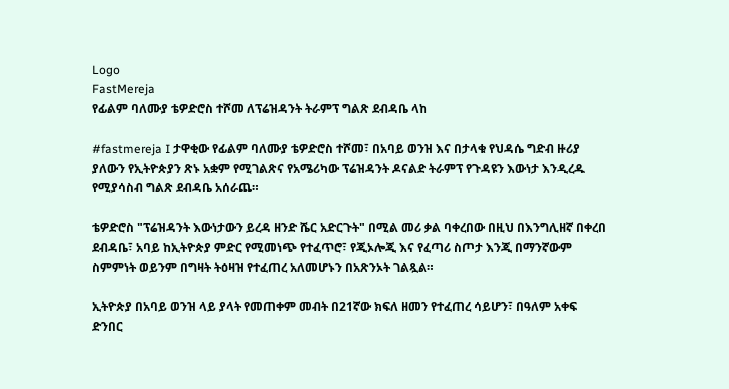Logo
FastMereja
የፊልም ባለሙያ ቴዎድሮስ ተሾመ ለፕሬዝዳንት ትራምፕ ግልጽ ደብዳቤ ላከ

#fastmereja I ታዋቂው የፊልም ባለሙያ ቴዎድሮስ ተሾመ፣ በአባይ ወንዝ እና በታላቁ የህዳሴ ግድብ ዙሪያ ያለውን የኢትዮጵያን ጽኑ አቋም የሚገልጽና የአሜሪካው ፕሬዝዳንት ዶናልድ ትራምፕ የጉዳዩን እውነታ እንዲረዱ የሚያሳስብ ግልጽ ደብዳቤ አሰራጨ።

ቴዎድሮስ "ፕሬዝዳንት እውነታውን ይረዳ ዘንድ ሼር አድርጉት" በሚል መሪ ቃል ባቀረበው በዚህ በእንግሊዘኛ በቀረበ ደብዳቤ፣ አባይ ከኢትዮጵያ ምድር የሚመነጭ የተፈጥሮ፣ የጂኦሎጂ እና የፈጣሪ ስጦታ እንጂ በማንኛውም ስምምነት ወይንም በግዛት ትዕዛዝ የተፈጠረ አለመሆኑን በአጽንኦት ገልጿል።

ኢትዮጵያ በአባይ ወንዝ ላይ ያላት የመጠቀም መብት በ21ኛው ክፍለ ዘመን የተፈጠረ ሳይሆን፣ በዓለም አቀፍ ድንበር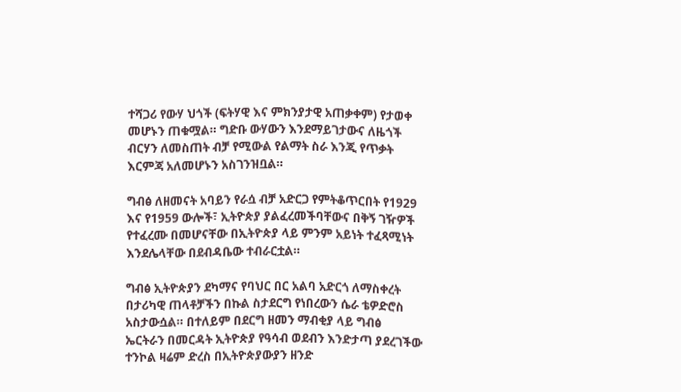ተሻጋሪ የውሃ ህጎች (ፍትሃዊ እና ምክንያታዊ አጠቃቀም) የታወቀ መሆኑን ጠቁሟል። ግድቡ ውሃውን እንደማይገታውና ለዜጎች ብርሃን ለመስጠት ብቻ የሚውል የልማት ስራ እንጂ የጥቃት እርምጃ አለመሆኑን አስገንዝቧል።

ግብፅ ለዘመናት አባይን የራሷ ብቻ አድርጋ የምትቆጥርበት የ1929 እና የ1959 ውሎች፣ ኢትዮጵያ ያልፈረመችባቸውና በቅኝ ገዥዎች የተፈረሙ በመሆናቸው በኢትዮጵያ ላይ ምንም አይነት ተፈጻሚነት እንደሌላቸው በደብዳቤው ተብራርቷል።

ግብፅ ኢትዮጵያን ደካማና የባህር በር አልባ አድርጎ ለማስቀረት በታሪካዊ ጠላቶቻችን በኩል ስታደርግ የነበረውን ሴራ ቴዎድሮስ አስታውሷል። በተለይም በደርግ ዘመን ማብቂያ ላይ ግብፅ ኤርትራን በመርዳት ኢትዮጵያ የዓሳብ ወደብን እንድታጣ ያደረገችው ተንኮል ዛሬም ድረስ በኢትዮጵያውያን ዘንድ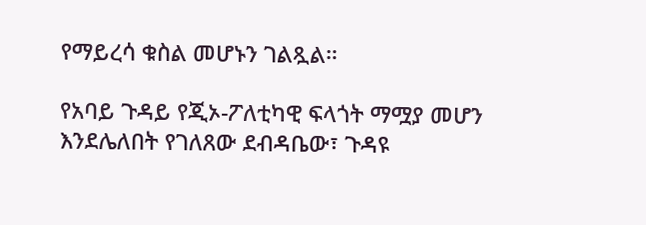የማይረሳ ቁስል መሆኑን ገልጿል።

የአባይ ጉዳይ የጂኦ-ፖለቲካዊ ፍላጎት ማሟያ መሆን እንደሌለበት የገለጸው ደብዳቤው፣ ጉዳዩ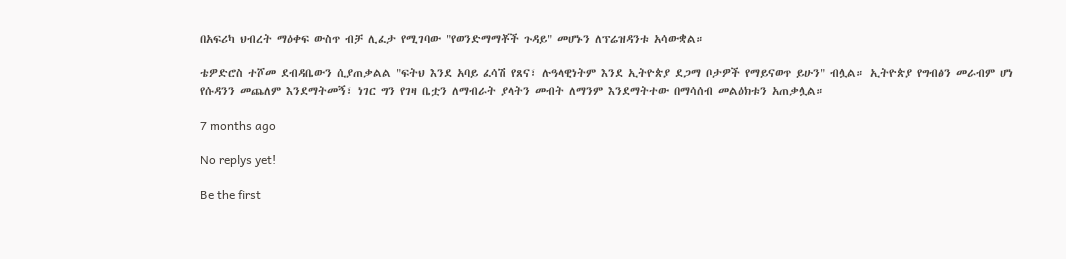በአፍሪካ ህብረት ማዕቀፍ ውስጥ ብቻ ሊፈታ የሚገባው "የወንድማማቾች ጉዳይ" መሆኑን ለፕሬዝዳንቱ አሳውቋል።

ቴዎድሮስ ተሾመ ደብዳቤውን ሲያጠቃልል "ፍትህ እንደ አባይ ፈሳሽ የጸና፣ ሉዓላዊነትም እንደ ኢትዮጵያ ደጋማ ቦታዎች የማይናወጥ ይሁን" ብሏል። ኢትዮጵያ የግብፅን መራብም ሆነ የሱዳንን መጨለም እንደማትመኝ፣ ነገር ግን የገዛ ቤቷን ለማብራት ያላትን መብት ለማንም እንደማትተው በማሳሰብ መልዕክቱን አጠቃሏል።

7 months ago

No replys yet!

Be the first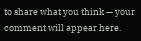to share what you think — your comment will appear here.